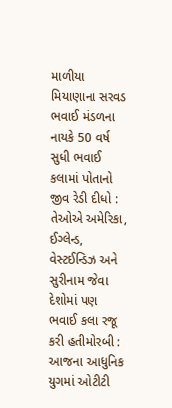માળીયા મિયાણાના સરવડ ભવાઈ મંડળના નાયકે 50 વર્ષ સુધી ભવાઈ કલામાં પોતાનો જીવ રેડી દીધો : તેઓએ અમેરિકા, ઈગ્લેન્ડ, વેસ્ટઈન્ડિઝ અને સુરીનામ જેવા દેશોમાં પણ ભવાઈ કલા રજૂ કરી હતીમોરબી : આજના આધુનિક યુગમાં ઓટીટી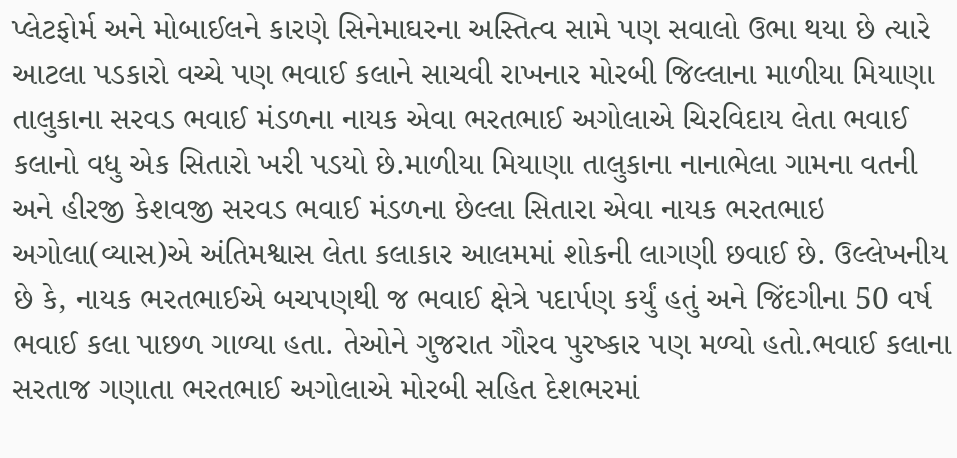પ્લેટફોર્મ અને મોબાઈલને કારણે સિનેમાઘરના અસ્તિત્વ સામે પણ સવાલો ઉભા થયા છે ત્યારે આટલા પડકારો વચ્ચે પણ ભવાઈ કલાને સાચવી રાખનાર મોરબી જિલ્લાના માળીયા મિયાણા તાલુકાના સરવડ ભવાઈ મંડળના નાયક એવા ભરતભાઈ અગોલાએ ચિરવિદાય લેતા ભવાઈ કલાનો વધુ એક સિતારો ખરી પડયો છે.માળીયા મિયાણા તાલુકાના નાનાભેલા ગામના વતની અને હીરજી કેશવજી સરવડ ભવાઈ મંડળના છેલ્લા સિતારા એવા નાયક ભરતભાઇ અગોલા(વ્યાસ)એ અંતિમશ્વાસ લેતા કલાકાર આલમમાં શોકની લાગણી છવાઈ છે. ઉલ્લેખનીય છે કે, નાયક ભરતભાઈએ બચપણથી જ ભવાઈ ક્ષેત્રે પદાર્પણ કર્યું હતું અને જિંદગીના 50 વર્ષ ભવાઈ કલા પાછળ ગાળ્યા હતા. તેઓને ગુજરાત ગૌરવ પુરષ્કાર પણ મળ્યો હતો.ભવાઈ કલાના સરતાજ ગણાતા ભરતભાઈ અગોલાએ મોરબી સહિત દેશભરમાં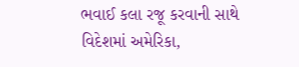ભવાઈ કલા રજૂ કરવાની સાથે વિદેશમાં અમેરિકા,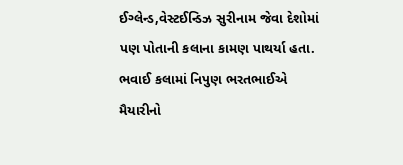ઈગ્લેન્ડ,વેસ્ટઈન્ડિઝ સુરીનામ જેવા દેશોમાં પણ પોતાની કલાના કામણ પાથર્યા હતા. ભવાઈ કલામાં નિપુણ ભરતભાઈએ મૈયારીનો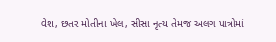વેશ, છતર મોતીના ખેલ, સીસા નૃત્ય તેમજ અલગ પાત્રોમાં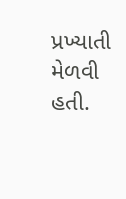પ્રખ્યાતી મેળવી હતી.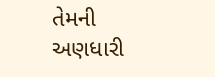તેમની અણધારી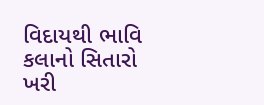વિદાયથી ભાવિ કલાનો સિતારો ખરી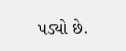પડ્યો છે.